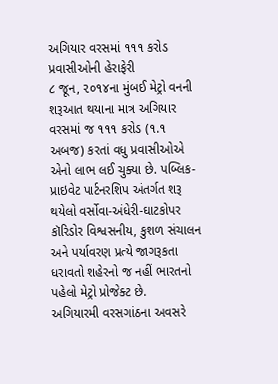અગિયાર વરસમાં ૧૧૧ કરોડ પ્રવાસીઓની હેરાફેરી
૮ જૂન, ૨૦૧૪ના મુંબઈ મેટ્રો વનની શરૂઆત થયાના માત્ર અગિયાર વરસમાં જ ૧૧૧ કરોડ (૧.૧ અબજ) કરતાં વધુ પ્રવાસીઓએ એનો લાભ લઈ ચુક્યા છે. પબ્લિક-પ્રાઇવેટ પાર્ટનરશિપ અંતર્ગત શરૂ થયેલો વર્સોવા-અંધેરી-ઘાટકોપર કૉરિડોર વિશ્વસનીય, કુશળ સંચાલન અને પર્યાવરણ પ્રત્યે જાગરૂકતા ધરાવતો શહેરનો જ નહીં ભારતનો પહેલો મેટ્રો પ્રોજેક્ટ છે.
અગિયારમી વરસગાંઠના અવસરે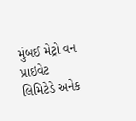મુંબઈ મેટ્રો વન પ્રાઇવેટ લિમિટેડે અનેક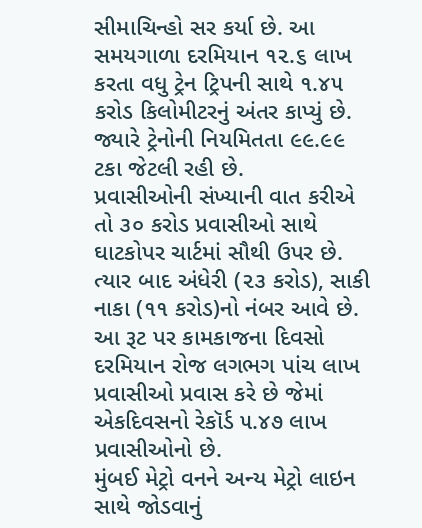સીમાચિન્હો સર કર્યા છે. આ સમયગાળા દરમિયાન ૧૨.૬ લાખ કરતા વધુ ટ્રેન ટ્રિપની સાથે ૧.૪૫ કરોડ કિલોમીટરનું અંતર કાપ્યું છે. જ્યારે ટ્રેનોની નિયમિતતા ૯૯.૯૯ ટકા જેટલી રહી છે.
પ્રવાસીઓની સંખ્યાની વાત કરીએ તો ૩૦ કરોડ પ્રવાસીઓ સાથે ઘાટકોપર ચાર્ટમાં સૌથી ઉપર છે. ત્યાર બાદ અંધેરી (૨૩ કરોડ), સાકી નાકા (૧૧ કરોડ)નો નંબર આવે છે. આ રૂટ પર કામકાજના દિવસો દરમિયાન રોજ લગભગ પાંચ લાખ પ્રવાસીઓ પ્રવાસ કરે છે જેમાં એકદિવસનો રેકૉર્ડ ૫.૪૭ લાખ પ્રવાસીઓનો છે.
મુંબઈ મેટ્રો વનને અન્ય મેટ્રો લાઇન સાથે જોડવાનું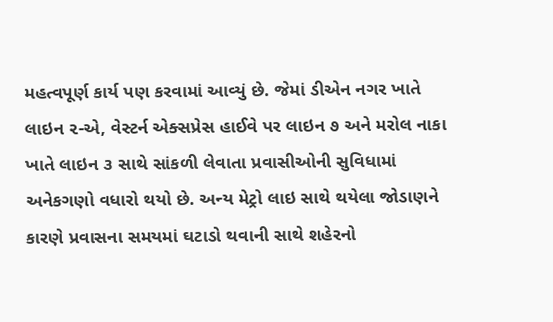મહત્વપૂર્ણ કાર્ય પણ કરવામાં આવ્યું છે. જેમાં ડીએન નગર ખાતે લાઇન ૨-એ, વેસ્ટર્ન એક્સપ્રેસ હાઈવે પર લાઇન ૭ અને મરોલ નાકા ખાતે લાઇન ૩ સાથે સાંકળી લેવાતા પ્રવાસીઓની સુવિધામાં અનેકગણો વધારો થયો છે. અન્ય મેટ્રો લાઇ સાથે થયેલા જોડાણને કારણે પ્રવાસના સમયમાં ઘટાડો થવાની સાથે શહેરનો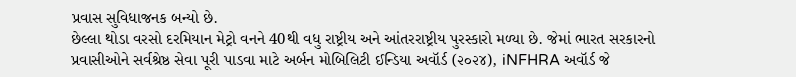પ્રવાસ સુવિધાજનક બન્યો છે.
છેલ્લા થોડા વરસો દરમિયાન મેટ્રો વનને 40થી વધુ રાષ્ટ્રીય અને આંતરરાષ્ટ્રીય પુરસ્કારો મળ્યા છે. જેમાં ભારત સરકારનો પ્રવાસીઓને સર્વશ્રેષ્ઠ સેવા પૂરી પાડવા માટે અર્બન મોબિલિટી ઈન્ડિયા અવૉર્ડ (૨૦૨૪), iNFHRA અવૉર્ડ જે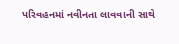પરિવહનમાં નવીનતા લાવવાની સાથે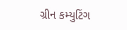ગ્રીન કમ્યુટિંગ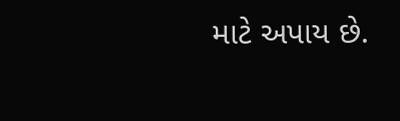માટે અપાય છે.